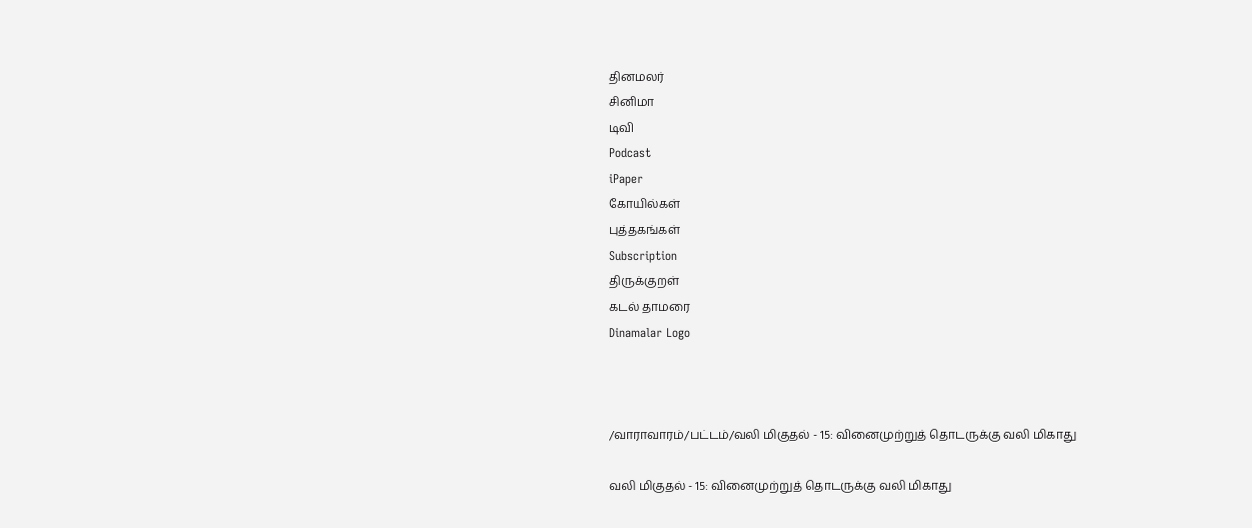தினமலர்
சினிமா
டிவி
Podcast
iPaper
கோயில்கள்
புத்தகங்கள்
Subscription
திருக்குறள்
கடல் தாமரை
Dinamalar Logo



/வாராவாரம்/பட்டம்/வலி மிகுதல் - 15: வினைமுற்றுத் தொடருக்கு வலி மிகாது

வலி மிகுதல் - 15: வினைமுற்றுத் தொடருக்கு வலி மிகாது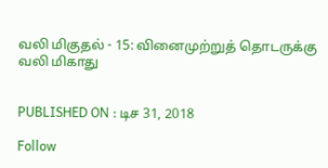வலி மிகுதல் - 15: வினைமுற்றுத் தொடருக்கு வலி மிகாது


PUBLISHED ON : டிச 31, 2018

Follow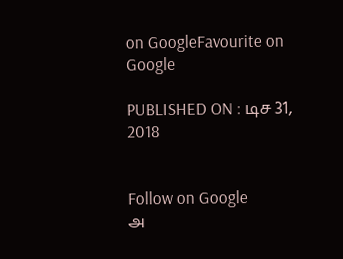on GoogleFavourite on Google

PUBLISHED ON : டிச 31, 2018


Follow on Google
அ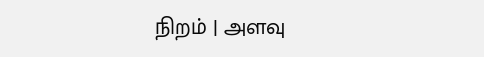நிறம் | அளவு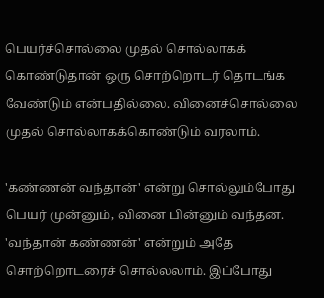பெயர்ச்சொல்லை முதல் சொல்லாகக் கொண்டுதான் ஒரு சொற்றொடர் தொடங்க வேண்டும் என்பதில்லை. வினைச்சொல்லை முதல் சொல்லாகக்கொண்டும் வரலாம்.

'கண்ணன் வந்தான்' என்று சொல்லும்போது பெயர் முன்னும், வினை பின்னும் வந்தன. 'வந்தான் கண்ணன்' என்றும் அதே சொற்றொடரைச் சொல்லலாம். இப்போது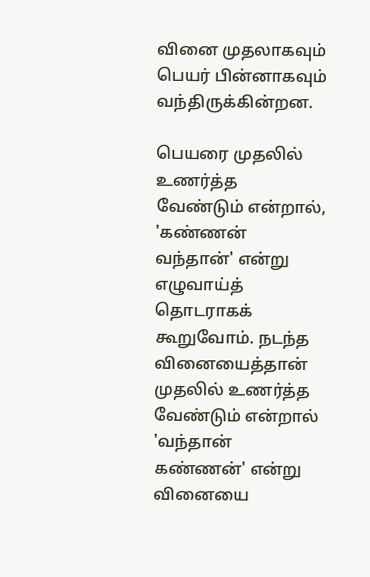வினை முதலாகவும் பெயர் பின்னாகவும் வந்திருக்கின்றன.

பெயரை முதலில் உணர்த்த வேண்டும் என்றால், 'கண்ணன் வந்தான்' என்று எழுவாய்த் தொடராகக் கூறுவோம். நடந்த வினையைத்தான் முதலில் உணர்த்த வேண்டும் என்றால் 'வந்தான் கண்ணன்' என்று வினையை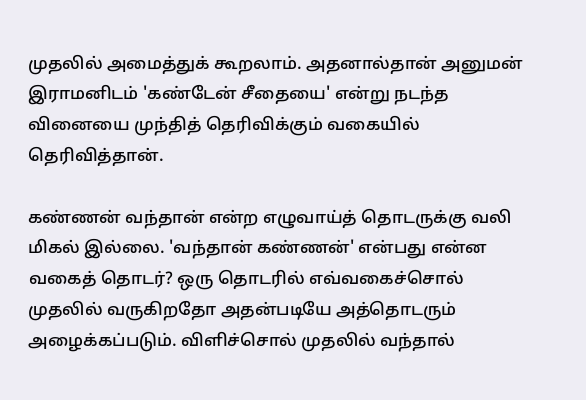முதலில் அமைத்துக் கூறலாம். அதனால்தான் அனுமன் இராமனிடம் 'கண்டேன் சீதையை' என்று நடந்த வினையை முந்தித் தெரிவிக்கும் வகையில் தெரிவித்தான்.

கண்ணன் வந்தான் என்ற எழுவாய்த் தொடருக்கு வலி மிகல் இல்லை. 'வந்தான் கண்ணன்' என்பது என்ன வகைத் தொடர்? ஒரு தொடரில் எவ்வகைச்சொல் முதலில் வருகிறதோ அதன்படியே அத்தொடரும் அழைக்கப்படும். விளிச்சொல் முதலில் வந்தால்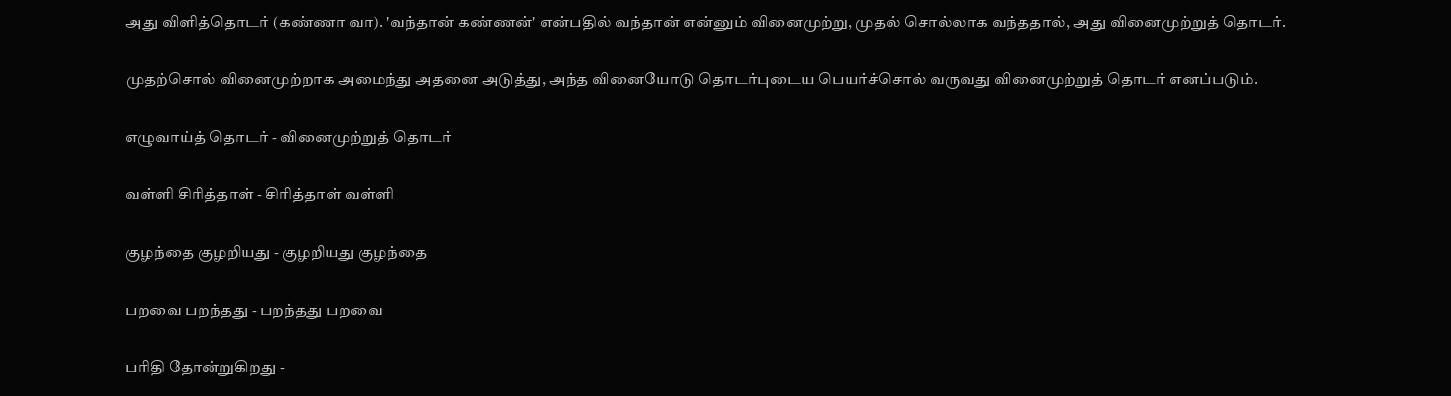அது விளித்தொடர் (கண்ணா வா). 'வந்தான் கண்ணன்' என்பதில் வந்தான் என்னும் வினைமுற்று, முதல் சொல்லாக வந்ததால், அது வினைமுற்றுத் தொடர்.

முதற்சொல் வினைமுற்றாக அமைந்து அதனை அடுத்து, அந்த வினையோடு தொடர்புடைய பெயர்ச்சொல் வருவது வினைமுற்றுத் தொடர் எனப்படும்.

எழுவாய்த் தொடர் - வினைமுற்றுத் தொடர்

வள்ளி சிரித்தாள் - சிரித்தாள் வள்ளி

குழந்தை குழறியது - குழறியது குழந்தை

பறவை பறந்தது - பறந்தது பறவை

பரிதி தோன்றுகிறது -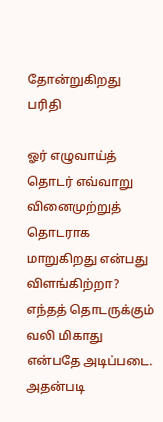தோன்றுகிறது பரிதி

ஓர் எழுவாய்த் தொடர் எவ்வாறு வினைமுற்றுத் தொடராக மாறுகிறது என்பது விளங்கிற்றா? எந்தத் தொடருக்கும் வலி மிகாது என்பதே அடிப்படை. அதன்படி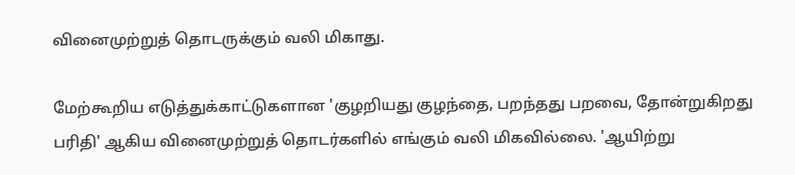வினைமுற்றுத் தொடருக்கும் வலி மிகாது.

மேற்கூறிய எடுத்துக்காட்டுகளான 'குழறியது குழந்தை, பறந்தது பறவை, தோன்றுகிறது பரிதி' ஆகிய வினைமுற்றுத் தொடர்களில் எங்கும் வலி மிகவில்லை. 'ஆயிற்று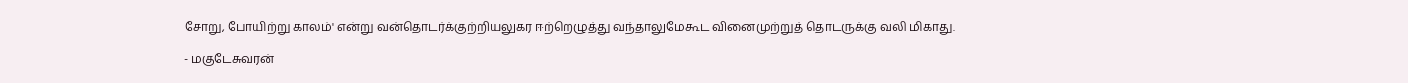சோறு, போயிற்று காலம்' என்று வன்தொடர்க்குற்றியலுகர ஈற்றெழுத்து வந்தாலுமேகூட வினைமுற்றுத் தொடருக்கு வலி மிகாது.

- மகுடேசுவரன்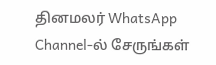தினமலர் WhatsApp Channel-ல் சேருங்கள்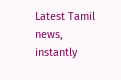Latest Tamil news, instantly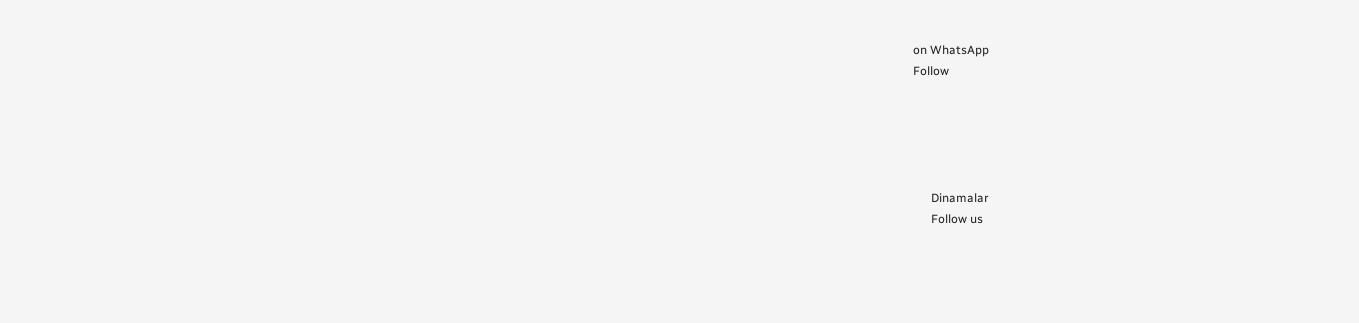on WhatsApp
Follow





      Dinamalar
      Follow us